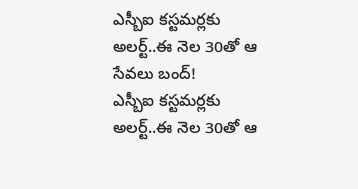ఎస్బీఐ కస్టమర్లకు అలర్ట్..ఈ నెల 30తో ఆ సేవలు బంద్!
ఎస్బీఐ కస్టమర్లకు అలర్ట్..ఈ నెల 30తో ఆ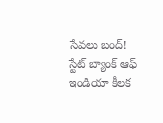సేవలు బంద్! స్టేట్ బ్యాంక్ ఆఫ్ ఇండియా కీలక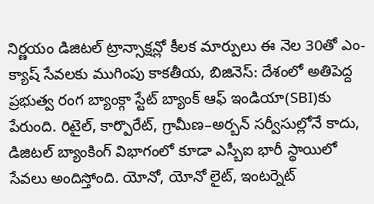నిర్ణయం డిజిటల్ ట్రాన్సాక్షన్లో కీలక మార్పులు ఈ నెల 30తో ఎం-క్యాష్ సేవలకు ముగింపు కాకతీయ, బిజినెస్: దేశంలో అతిపెద్ద ప్రభుత్వ రంగ బ్యాంక్గా స్టేట్ బ్యాంక్ ఆఫ్ ఇండియా(SBI)కు పేరుంది. రిటైల్, కార్పొరేట్, గ్రామీణ–అర్బన్ సర్వీసుల్లోనే కాదు, డిజిటల్ బ్యాంకింగ్ విభాగంలో కూడా ఎస్బీఐ భారీ స్థాయిలో సేవలు అందిస్తోంది. యోనో, యోనో లైట్, ఇంటర్నెట్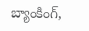బ్యాంకింగ్,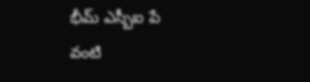భీమ్ ఎస్బీఐ పే వంటి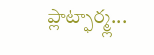ప్లాట్ఫార్మ్ల...